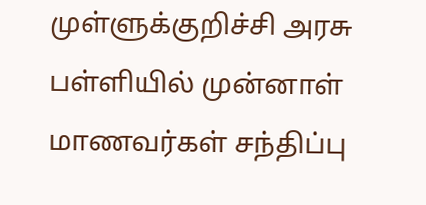முள்ளுக்குறிச்சி அரசு பள்ளியில் முன்னாள் மாணவர்கள் சந்திப்பு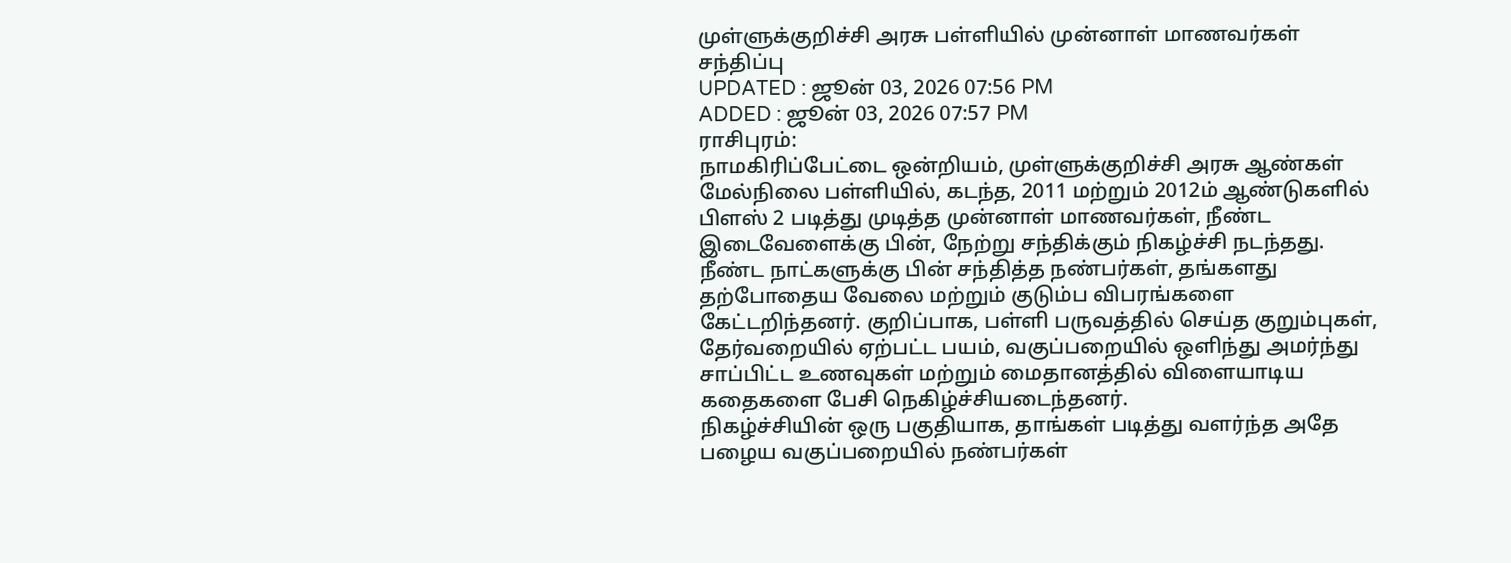முள்ளுக்குறிச்சி அரசு பள்ளியில் முன்னாள் மாணவர்கள் சந்திப்பு
UPDATED : ஜூன் 03, 2026 07:56 PM
ADDED : ஜூன் 03, 2026 07:57 PM
ராசிபுரம்:
நாமகிரிப்பேட்டை ஒன்றியம், முள்ளுக்குறிச்சி அரசு ஆண்கள் மேல்நிலை பள்ளியில், கடந்த, 2011 மற்றும் 2012ம் ஆண்டுகளில் பிளஸ் 2 படித்து முடித்த முன்னாள் மாணவர்கள், நீண்ட இடைவேளைக்கு பின், நேற்று சந்திக்கும் நிகழ்ச்சி நடந்தது.
நீண்ட நாட்களுக்கு பின் சந்தித்த நண்பர்கள், தங்களது தற்போதைய வேலை மற்றும் குடும்ப விபரங்களை கேட்டறிந்தனர். குறிப்பாக, பள்ளி பருவத்தில் செய்த குறும்புகள், தேர்வறையில் ஏற்பட்ட பயம், வகுப்பறையில் ஒளிந்து அமர்ந்து சாப்பிட்ட உணவுகள் மற்றும் மைதானத்தில் விளையாடிய கதைகளை பேசி நெகிழ்ச்சியடைந்தனர்.
நிகழ்ச்சியின் ஒரு பகுதியாக, தாங்கள் படித்து வளர்ந்த அதே பழைய வகுப்பறையில் நண்பர்கள்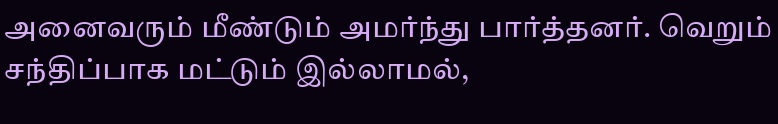அனைவரும் மீண்டும் அமர்ந்து பார்த்தனர். வெறும் சந்திப்பாக மட்டும் இல்லாமல்,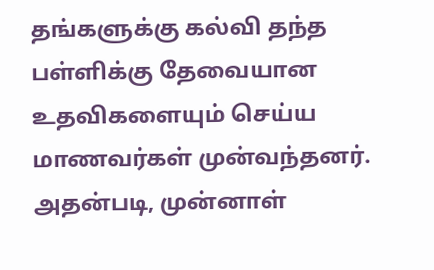தங்களுக்கு கல்வி தந்த பள்ளிக்கு தேவையான உதவிகளையும் செய்ய மாணவர்கள் முன்வந்தனர்.
அதன்படி, முன்னாள்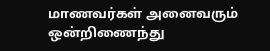மாணவர்கள் அனைவரும் ஒன்றிணைந்து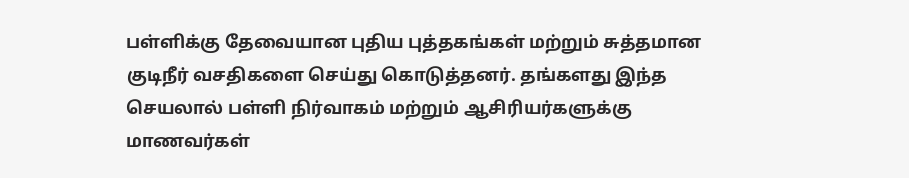பள்ளிக்கு தேவையான புதிய புத்தகங்கள் மற்றும் சுத்தமான குடிநீர் வசதிகளை செய்து கொடுத்தனர். தங்களது இந்த செயலால் பள்ளி நிர்வாகம் மற்றும் ஆசிரியர்களுக்கு மாணவர்கள்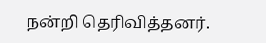நன்றி தெரிவித்தனர்.